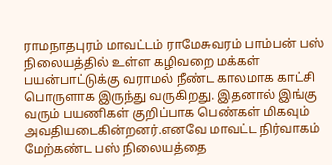ராமநாதபுரம் மாவட்டம் ராமேசுவரம் பாம்பன் பஸ் நிலையத்தில் உள்ள கழிவறை மக்கள் பயன்பாட்டுக்கு வராமல் நீண்ட காலமாக காட்சி பொருளாக இருந்து வருகிறது. இதனால் இங்கு வரும் பயணிகள் குறிப்பாக பெண்கள் மிகவும் அவதியடைகின்றனர்.எனவே மாவட்ட நிர்வாகம் மேற்கண்ட பஸ் நிலையத்தை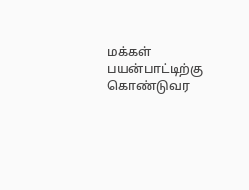மக்கள் பயன்பாட்டிற்கு கொண்டுவர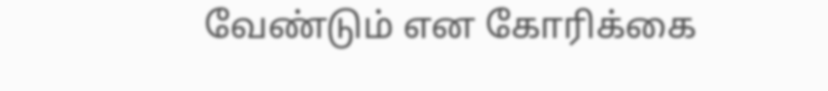வேண்டும் என கோரிக்கை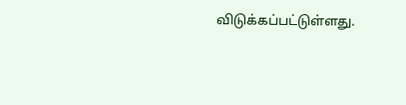விடுக்கப்பட்டுள்ளது.